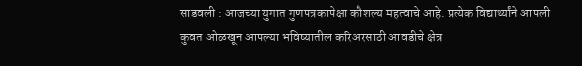साडवली : आजच्या युगात गुणपत्रकापेक्षा कौशल्य महत्वाचे आहे. प्रत्येक विद्यार्थ्यांने आपली कुवत ओळखून आपल्या भविष्यातील करिअरसाठी आवडीचे क्षेत्र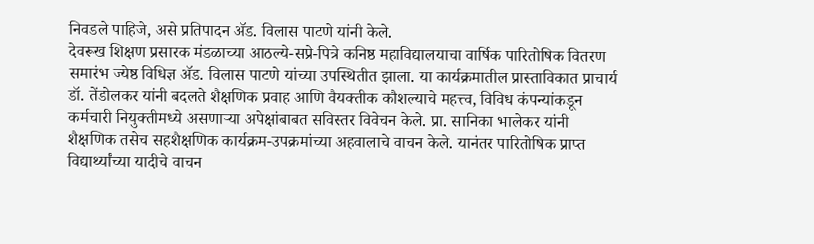निवडले पाहिजे, असे प्रतिपादन ॲड. विलास पाटणे यांनी केले.
देवरूख शिक्षण प्रसारक मंडळाच्या आठल्ये-सप्रे-पित्रे कनिष्ठ महाविद्यालयाचा वार्षिक पारितोषिक वितरण समारंभ ज्येष्ठ विधिज्ञ ॲड. विलास पाटणे यांच्या उपस्थितीत झाला. या कार्यक्रमातील प्रास्ताविकात प्राचार्य डॉ. तेंडोलकर यांनी बदलते शैक्षणिक प्रवाह आणि वैयक्तीक कौशल्याचे महत्त्व, विविध कंपन्यांकडून कर्मचारी नियुक्तीमध्ये असणाऱ्या अपेक्षांबाबत सविस्तर विवेचन केले. प्रा. सानिका भालेकर यांनी शैक्षणिक तसेच सहशैक्षणिक कार्यक्रम-उपक्रमांच्या अहवालाचे वाचन केले. यानंतर पारितोषिक प्राप्त विद्यार्थ्यांच्या यादीचे वाचन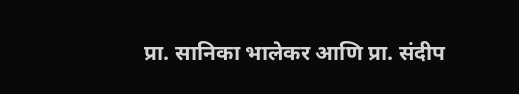प्रा. सानिका भालेकर आणि प्रा. संदीप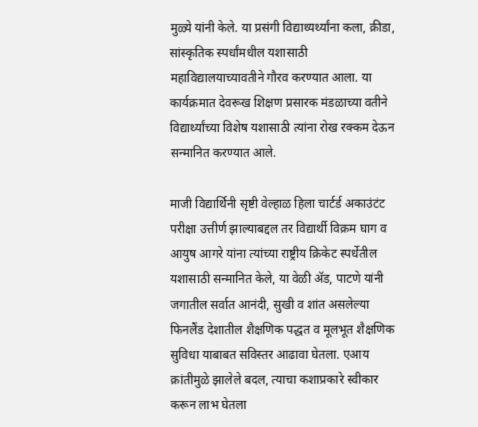मुळ्ये यांनी केले. या प्रसंगी विद्याथ्यर्थ्यांना कला, क्रीडा, सांस्कृतिक स्पर्धांमधील यशासाठी महाविद्यालयाच्यावतीने गौरव करण्यात आला. या कार्यक्रमात देवरूख शिक्षण प्रसारक मंडळाच्या वतीने विद्यार्थ्यांच्या विशेष यशासाठी त्यांना रोख रक्कम देऊन सन्मानित करण्यात आले.

माजी विद्यार्थिनी सृष्टी वेल्हाळ हिला चार्टर्ड अकाउंटंट परीक्षा उत्तीर्ण झाल्याबद्दल तर विद्यार्थी विक्रम घाग व आयुष आगरे यांना त्यांच्या राष्ट्रीय क्रिकेट स्पर्धेतील यशासाठी सन्मानित केले, या वेळी ॲड, पाटणे यांनी जगातील सर्वात आनंदी, सुखी व शांत असलेल्या फिनलैंड देशातील शैक्षणिक पद्धत व मूलभूत शैक्षणिक सुविधा याबाबत सविस्तर आढावा घेतला. एआय क्रांतीमुळे झालेले बदल, त्याचा कशाप्रकारे स्वीकार करून लाभ घेतला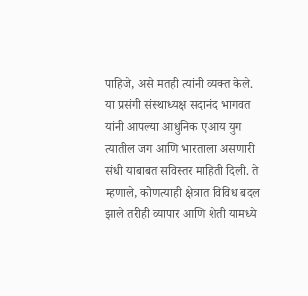पाहिजे, असे मतही त्यांनी व्यक्त केले.
या प्रसंगी संस्थाध्यक्ष सदानंद भागवत यांनी आपल्या आधुनिक एआय युग त्यातील जग आणि भारताला असणारी संधी याबाबत सविस्तर माहिती दिली. ते म्हणाले, कोणत्याही क्षेत्रात विविध बदल झाले तरीही व्यापार आणि शेती यामध्ये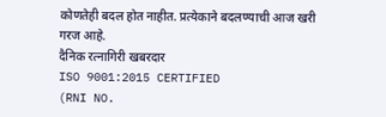कोणतेही बदल होत नाहीत. प्रत्येकाने बदलण्याची आज खरी गरज आहे.
दैनिक रत्नागिरी खबरदार
ISO 9001:2015 CERTIFIED
(RNI NO.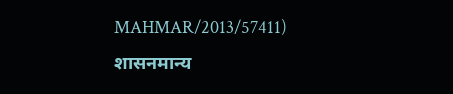MAHMAR/2013/57411)
शासनमान्य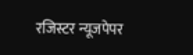रजिस्टर न्यूजपेपर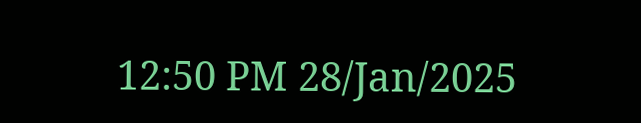12:50 PM 28/Jan/2025